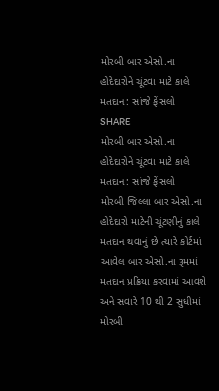મોરબી બાર એસો.ના હોદેદારોને ચૂંટવા માટે કાલે મતદાન: સાંજે ફેંસલો
SHARE
મોરબી બાર એસો.ના હોદેદારોને ચૂંટવા માટે કાલે મતદાન: સાંજે ફેંસલો
મોરબી જિલ્લા બાર એસો.ના હોદેદારો માટેની ચૂંટણીનું કાલે મતદાન થવાનું છે ત્યારે કોર્ટમાં આવેલ બાર એસો.ના રૂમમાં મતદાન પ્રક્રિયા કરવામાં આવશે અને સવારે 10 થી 2 સુધીમાં મોરબી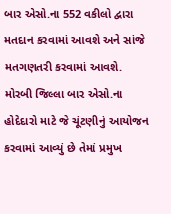બાર એસો.ના 552 વકીલો દ્વારા મતદાન કરવામાં આવશે અને સાંજે મતગણતરી કરવામાં આવશે.
મોરબી જિલ્લા બાર એસો.ના હોદેદારો માટે જે ચૂંટણીનું આયોજન કરવામાં આવ્યું છે તેમાં પ્રમુખ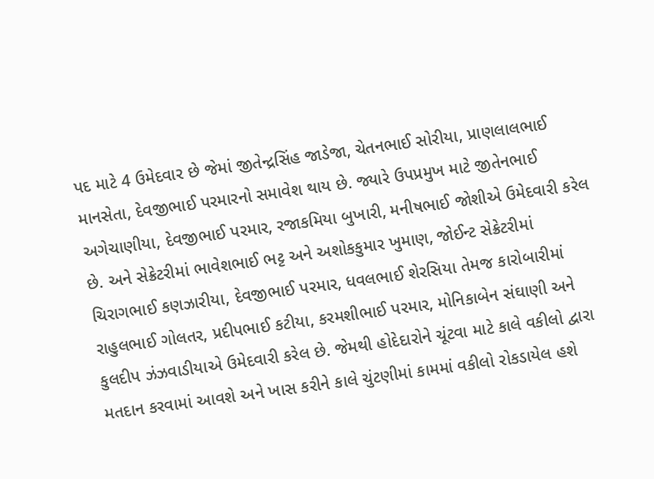પદ માટે 4 ઉમેદવાર છે જેમાં જીતેન્દ્રસિંહ જાડેજા, ચેતનભાઈ સોરીયા, પ્રાણલાલભાઈ માનસેતા, દેવજીભાઈ પરમારનો સમાવેશ થાય છે. જ્યારે ઉપપ્રમુખ માટે જીતેનભાઈ અગેચાણીયા, દેવજીભાઈ પરમાર, રજાકમિયા બુખારી, મનીષભાઈ જોશીએ ઉમેદવારી કરેલ છે. અને સેક્રેટરીમાં ભાવેશભાઈ ભટ્ટ અને અશોકકુમાર ખુમાણ, જોઈન્ટ સેક્રેટરીમાં ચિરાગભાઈ કણઝારીયા, દેવજીભાઈ પરમાર, ધવલભાઈ શેરસિયા તેમજ કારોબારીમાં રાહુલભાઈ ગોલતર, પ્રદીપભાઈ કટીયા, કરમશીભાઈ પરમાર, મોનિકાબેન સંઘાણી અને કુલદીપ ઝંઝવાડીયાએ ઉમેદવારી કરેલ છે. જેમથી હોદેદારોને ચૂંટવા માટે કાલે વકીલો દ્વારા મતદાન કરવામાં આવશે અને ખાસ કરીને કાલે ચુંટણીમાં કામમાં વકીલો રોકડાયેલ હશે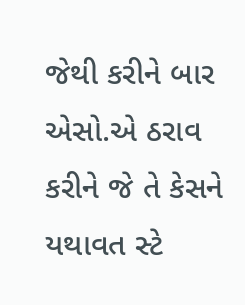જેથી કરીને બાર એસો.એ ઠરાવ કરીને જે તે કેસને યથાવત સ્ટે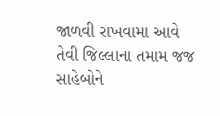જાળવી રાખવામા આવે તેવી જિલ્લાના તમામ જજ સાહેબોને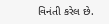વિનંતી કરેલ છે.